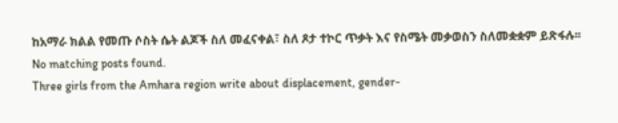ከአማራ ክልል የመጡ ሶስት ሴት ልጆች ስለ መፈናቀል፣ ስለ ጾታ ተኮር ጥቃት እና የስሜት መቃወስን ስለመቋቋም ይጽፋሉ፡፡
No matching posts found.
Three girls from the Amhara region write about displacement, gender-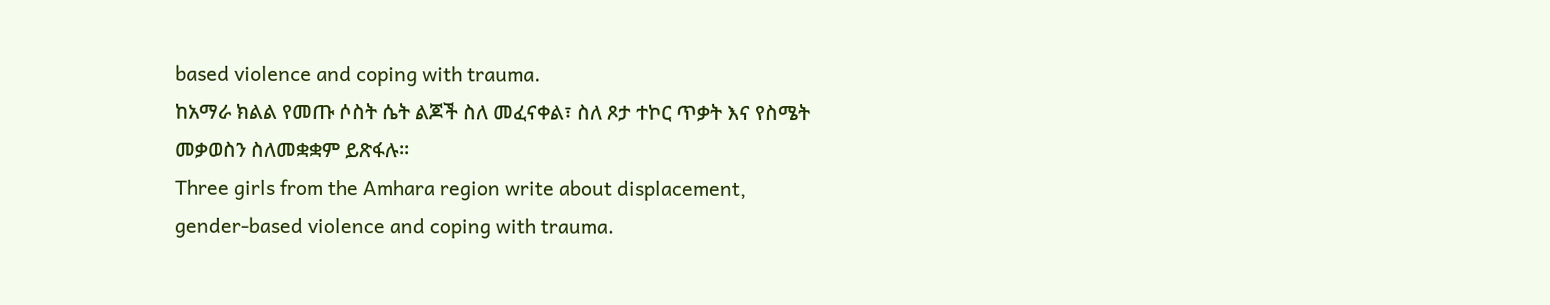based violence and coping with trauma.
ከአማራ ክልል የመጡ ሶስት ሴት ልጆች ስለ መፈናቀል፣ ስለ ጾታ ተኮር ጥቃት እና የስሜት መቃወስን ስለመቋቋም ይጽፋሉ፡፡
Three girls from the Amhara region write about displacement, gender-based violence and coping with trauma.